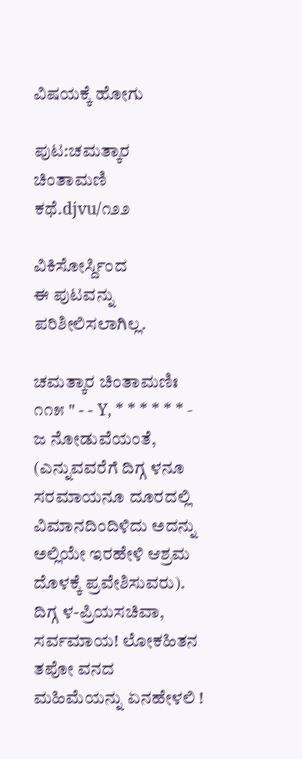ವಿಷಯಕ್ಕೆ ಹೋಗು

ಪುಟ:ಚಮತ್ಕಾರ ಚಿಂತಾಮಣಿ ಕಥೆ.djvu/೧೨೨

ವಿಕಿಸೋರ್ಸ್ದಿಂದ
ಈ ಪುಟವನ್ನು ಪರಿಶೀಲಿಸಲಾಗಿಲ್ಲ.

ಚಮತ್ಕಾರ ಚಿಂತಾಮಣಿಃ ೧೧೫ " - - Y, * * * * * * - ಜ ನೋಡುವೆಯಂತೆ, (ಎನ್ನುವವರೆಗೆ ದಿಗ್ಗ ಳನೂ ಸರಮಾಯನೂ ದೂರದಲ್ಲಿ ವಿಮಾನದಿಂದಿಳಿದು ಅದನ್ನು ಅಲ್ಲಿಯೇ ಇರಹೇಳಿ ಆಶ್ರಮ ದೊಳಕ್ಕೆ ಪ್ರವೇಶಿಸುವರು). ದಿಗ್ಗ ಳ-ಪ್ರಿಯಸಚಿವಾ, ಸರ್ವಮಾಯ! ಲೋಕಹಿತನ ತಪೋ ವನದ ಮಹಿಮೆಯನ್ನು ಏನಹೇಳಲಿ !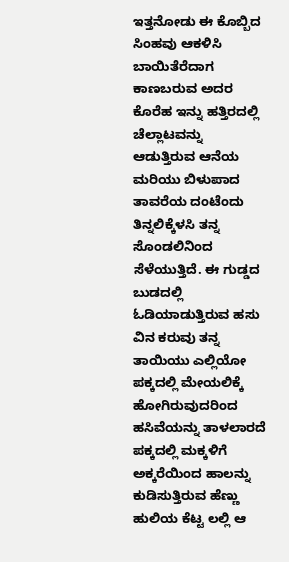ಇತ್ತನೋಡು ಈ ಕೊಬ್ಬಿದ ಸಿಂಹವು ಆಕಳಿಸಿ ಬಾಯಿತೆರೆದಾಗ ಕಾಣಬರುವ ಅದರ ಕೊರೆಹ ಇನ್ನು ಹತ್ತಿರದಲ್ಲಿ ಚೆಲ್ಲಾಟವನ್ನು ಆಡುತ್ತಿರುವ ಆನೆಯ ಮರಿಯು ಬಿಳುಪಾದ ತಾವರೆಯ ದಂಟೆಂದು ತಿನ್ನಲಿಕ್ಕೆಳಸಿ ತನ್ನ ಸೊಂಡಲಿನಿಂದ ಸೆಳೆಯುತ್ತಿದೆ. ಈ ಗುಡ್ಡದ ಬುಡದಲ್ಲಿ ಓಡಿಯಾಡುತ್ತಿರುವ ಹಸು ವಿನ ಕರುವು ತನ್ನ ತಾಯಿಯು ಎಲ್ಲಿಯೋ ಪಕ್ಕದಲ್ಲಿ ಮೇಯಲಿಕ್ಕೆ ಹೋಗಿರುವುದರಿಂದ ಹಸಿವೆಯನ್ನು ತಾಳಲಾರದೆ ಪಕ್ಕದಲ್ಲಿ ಮಕ್ಕಳಿಗೆ ಅಕ್ಕರೆಯಿಂದ ಹಾಲನ್ನು ಕುಡಿಸುತ್ತಿರುವ ಹೆಣ್ಣು ಹುಲಿಯ ಕೆಟ್ಟ ಲಲ್ಲಿ ಆ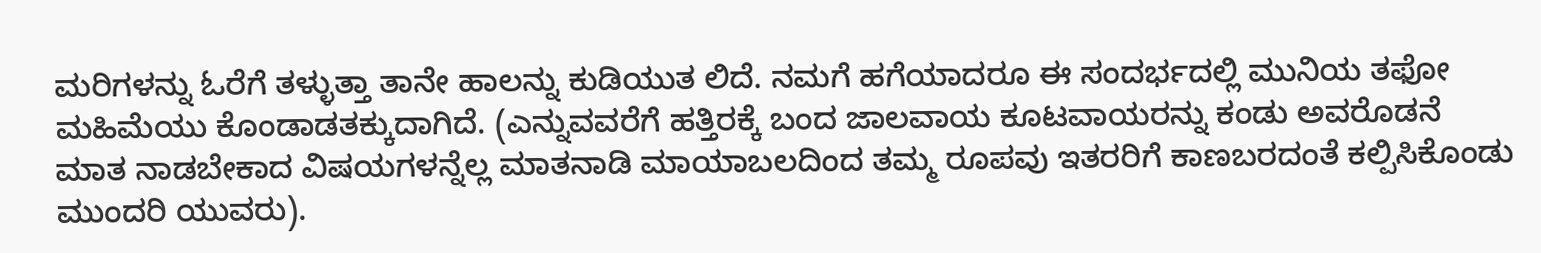ಮರಿಗಳನ್ನು ಓರೆಗೆ ತಳ್ಳುತ್ತಾ ತಾನೇ ಹಾಲನ್ನು ಕುಡಿಯುತ ಲಿದೆ. ನಮಗೆ ಹಗೆಯಾದರೂ ಈ ಸಂದರ್ಭದಲ್ಲಿ ಮುನಿಯ ತಫೋ ಮಹಿಮೆಯು ಕೊಂಡಾಡತಕ್ಕುದಾಗಿದೆ. (ಎನ್ನುವವರೆಗೆ ಹತ್ತಿರಕ್ಕೆ ಬಂದ ಜಾಲವಾಯ ಕೂಟವಾಯರನ್ನು ಕಂಡು ಅವರೊಡನೆ ಮಾತ ನಾಡಬೇಕಾದ ವಿಷಯಗಳನ್ನೆಲ್ಲ ಮಾತನಾಡಿ ಮಾಯಾಬಲದಿಂದ ತಮ್ಮ ರೂಪವು ಇತರರಿಗೆ ಕಾಣಬರದಂತೆ ಕಲ್ಪಿಸಿಕೊಂಡು ಮುಂದರಿ ಯುವರು).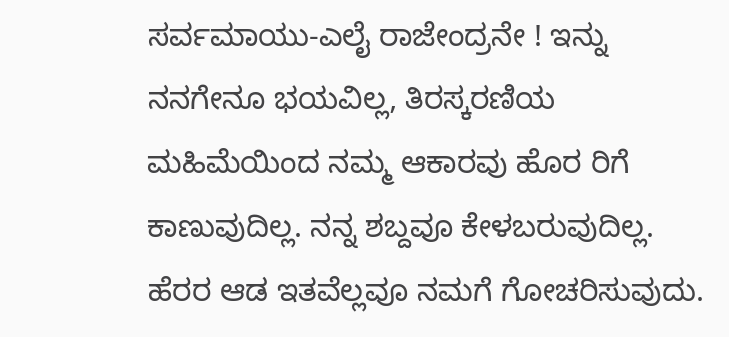ಸರ್ವಮಾಯು-ಎಲೈ ರಾಜೇಂದ್ರನೇ ! ಇನ್ನು ನನಗೇನೂ ಭಯವಿಲ್ಲ, ತಿರಸ್ಕರಣಿಯ ಮಹಿಮೆಯಿಂದ ನಮ್ಮ ಆಕಾರವು ಹೊರ ರಿಗೆ ಕಾಣುವುದಿಲ್ಲ. ನನ್ನ ಶಬ್ದವೂ ಕೇಳಬರುವುದಿಲ್ಲ. ಹೆರರ ಆಡ ಇತವೆಲ್ಲವೂ ನಮಗೆ ಗೋಚರಿಸುವುದು.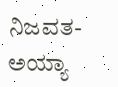ನಿಜವತ-ಅಯ್ಯಾ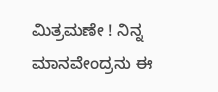ಮಿತ್ರಮಣೇ ! ನಿನ್ನ ಮಾನವೇಂದ್ರನು ಈ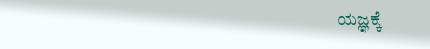ಯಜ್ಞಕ್ಕೆ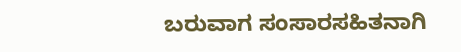ಬರುವಾಗ ಸಂಸಾರಸಹಿತನಾಗಿ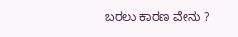ಬರಲು ಕಾರಣ ವೇನು ?